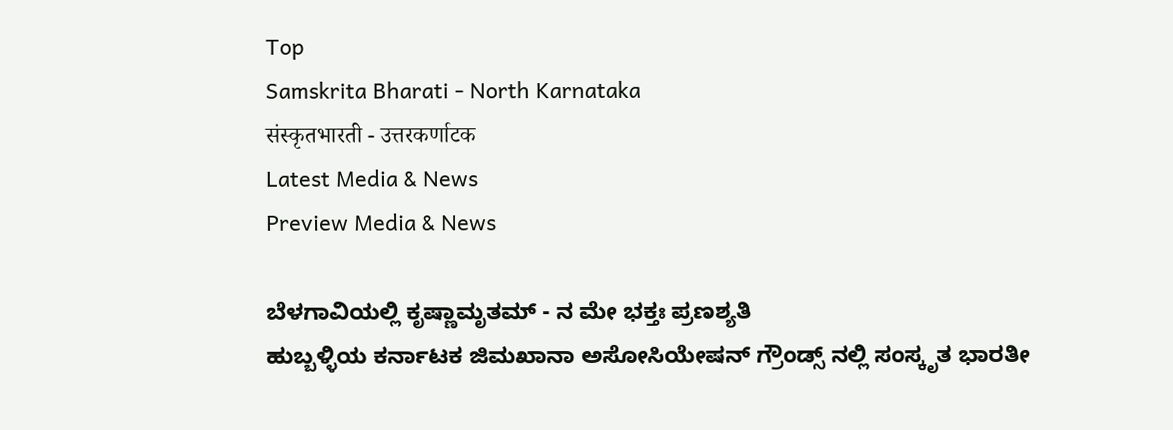Top
Samskrita Bharati - North Karnataka
संस्कृतभारती - उत्तरकर्णाटक
Latest Media & News
Preview Media & News

ಬೆಳಗಾವಿಯಲ್ಲಿ ಕೃಷ್ಣಾಮೃತಮ್ - ನ ಮೇ ಭಕ್ತಃ ಪ್ರಣಶ್ಯತಿ
ಹುಬ್ಬಳ್ಳಿಯ ಕರ್ನಾಟಕ ಜಿಮಖಾನಾ ಅಸೋಸಿಯೇಷನ್ ಗ್ರೌಂಡ್ಸ್ ನಲ್ಲಿ ಸಂಸ್ಕೃತ ಭಾರತೀ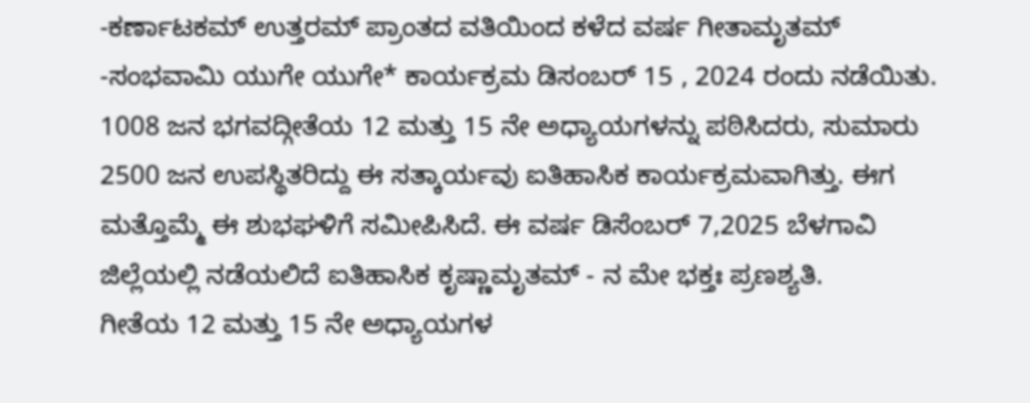-ಕರ್ಣಾಟಕಮ್ ಉತ್ತರಮ್ ಪ್ರಾಂತದ ವತಿಯಿಂದ ಕಳೆದ ವರ್ಷ ಗೀತಾಮೃತಮ್ -ಸಂಭವಾಮಿ ಯುಗೇ ಯುಗೇ* ಕಾರ್ಯಕ್ರಮ ಡಿಸಂಬರ್ 15 , 2024 ರಂದು ನಡೆಯಿತು. 1008 ಜನ ಭಗವದ್ಗೀತೆಯ 12 ಮತ್ತು 15 ನೇ ಅಧ್ಯಾಯಗಳನ್ನು ಪಠಿಸಿದರು, ಸುಮಾರು 2500 ಜನ ಉಪಸ್ಥಿತರಿದ್ದು ಈ ಸತ್ಕಾರ್ಯವು ಐತಿಹಾಸಿಕ ಕಾರ್ಯಕ್ರಮವಾಗಿತ್ತು. ಈಗ ಮತ್ತೊಮ್ಮೆ ಈ ಶುಭಘಳಿಗೆ ಸಮೀಪಿಸಿದೆ. ಈ ವರ್ಷ ಡಿಸೆಂಬರ್ 7,2025 ಬೆಳಗಾವಿ ಜಿಲ್ಲೆಯಲ್ಲಿ ನಡೆಯಲಿದೆ ಐತಿಹಾಸಿಕ ಕೃಷ್ಣಾಮೃತಮ್ - ನ ಮೇ ಭಕ್ತಃ ಪ್ರಣಶ್ಯತಿ.
ಗೀತೆಯ 12 ಮತ್ತು 15 ನೇ ಅಧ್ಯಾಯಗಳ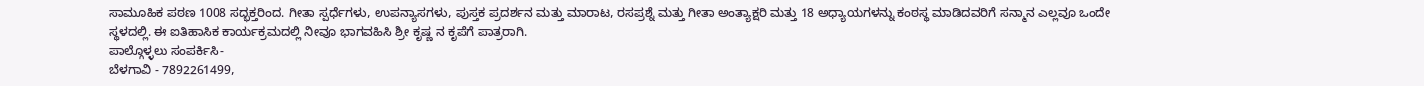ಸಾಮೂಹಿಕ ಪಠಣ 1008 ಸದ್ಭಕ್ತರಿಂದ. ಗೀತಾ ಸ್ಪರ್ಧೆಗಳು, ಉಪನ್ಯಾಸಗಳು, ಪುಸ್ತಕ ಪ್ರದರ್ಶನ ಮತ್ತು ಮಾರಾಟ, ರಸಪ್ರಶ್ನೆ ಮತ್ತು ಗೀತಾ ಅಂತ್ಯಾಕ್ಷರಿ ಮತ್ತು 18 ಅಧ್ಯಾಯಗಳನ್ನು ಕಂಠಸ್ಥ ಮಾಡಿದವರಿಗೆ ಸನ್ಮಾನ ಎಲ್ಲವೂ ಒಂದೇ ಸ್ಥಳದಲ್ಲಿ. ಈ ಐತಿಹಾಸಿಕ ಕಾರ್ಯಕ್ರಮದಲ್ಲಿ ನೀವೂ ಭಾಗವಹಿಸಿ ಶ್ರೀ ಕೃಷ್ಣ ನ ಕೃಪೆಗೆ ಪಾತ್ರರಾಗಿ.
ಪಾಲ್ಗೊಳ್ಳಲು ಸಂಪರ್ಕಿಸಿ-
ಬೆಳಗಾವಿ - 7892261499,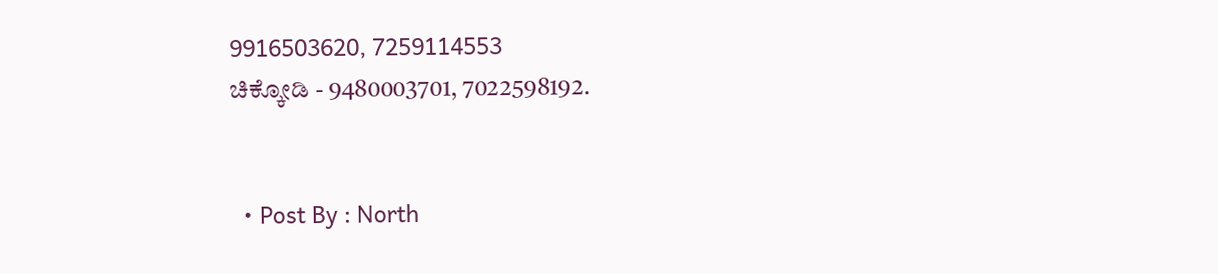9916503620, 7259114553
ಚಿಕ್ಕೋಡಿ - 9480003701, 7022598192.


  • Post By : North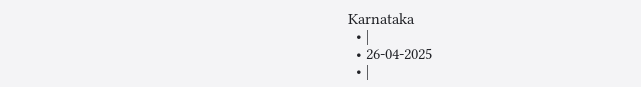Karnataka
  • |
  • 26-04-2025
  • |